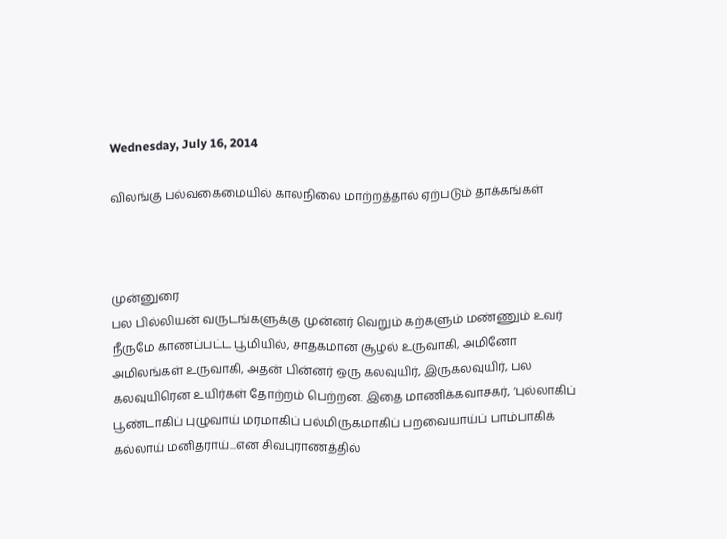Wednesday, July 16, 2014

விலங்கு பல்வகைமையில் காலநிலை மாற்றத்தால் ஏற்படும் தாக்கங்கள்



முன்னுரை
பல பில்லியன் வருடங்களுக்கு முன்னர் வெறும் கற்களும் மண்ணும் உவர் நீருமே காணப்பட்ட பூமியில், சாதகமான சூழல் உருவாகி, அமினோ அமிலங்கள் உருவாகி, அதன் பின்னர் ஒரு கலவுயிர், இருகலவுயிர், பல கலவுயிரென உயிர்கள் தோற்றம் பெற்றன. இதை மாணிக்கவாசகர், ‘புல்லாகிப் பூண்டாகிப் புழுவாய் மரமாகிப் பல்மிருகமாகிப் பறவையாய்ப் பாம்பாகிக் கல்லாய் மனிதராய்...என சிவபுராணத்தில்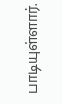பாடியுள்ளார்.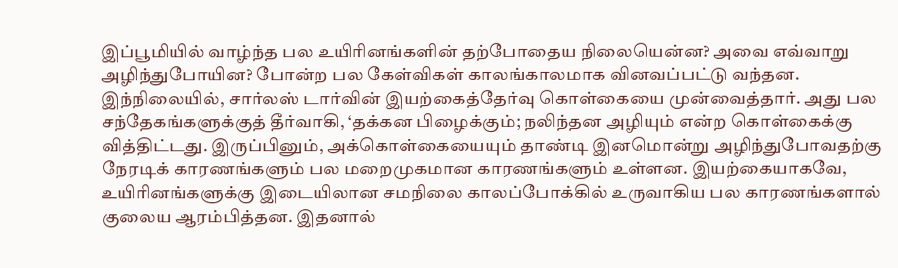இப்பூமியில் வாழ்ந்த பல உயிரினங்களின் தற்போதைய நிலையென்ன? அவை எவ்வாறு அழிந்துபோயின? போன்ற பல கேள்விகள் காலங்காலமாக வினவப்பட்டு வந்தன. இந்நிலையில், சார்லஸ் டார்வின் இயற்கைத்தேர்வு கொள்கையை முன்வைத்தார். அது பல சந்தேகங்களுக்குத் தீர்வாகி, ‘தக்கன பிழைக்கும்; நலிந்தன அழியும் என்ற கொள்கைக்கு வித்திட்டது. இருப்பினும், அக்கொள்கையையும் தாண்டி இனமொன்று அழிந்துபோவதற்கு நேரடிக் காரணங்களும் பல மறைமுகமான காரணங்களும் உள்ளன. இயற்கையாகவே, உயிரினங்களுக்கு இடையிலான சமநிலை காலப்போக்கில் உருவாகிய பல காரணங்களால் குலைய ஆரம்பித்தன. இதனால்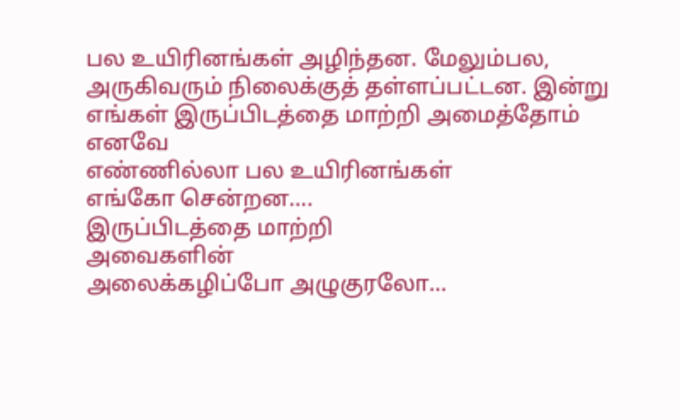பல உயிரினங்கள் அழிந்தன. மேலும்பல, அருகிவரும் நிலைக்குத் தள்ளப்பட்டன. இன்று
எங்கள் இருப்பிடத்தை மாற்றி அமைத்தோம்
எனவே
எண்ணில்லா பல உயிரினங்கள்
எங்கோ சென்றன….
இருப்பிடத்தை மாற்றி
அவைகளின்
அலைக்கழிப்போ அழுகுரலோ…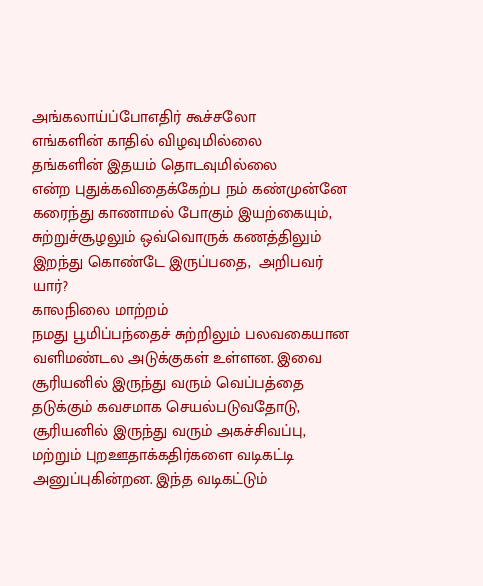அங்கலாய்ப்போஎதிர் கூச்சலோ
எங்களின் காதில் விழவுமில்லை
தங்களின் இதயம் தொடவுமில்லை
என்ற புதுக்கவிதைக்கேற்ப நம் கண்முன்னே கரைந்து காணாமல் போகும் இயற்கையும், சுற்றுச்சூழலும் ஒவ்வொருக் கணத்திலும் இறந்து கொண்டே இருப்பதை,  அறிபவர் யார்?
காலநிலை மாற்றம்
நமது பூமிப்பந்தைச் சுற்றிலும் பலவகையான வளிமண்டல அடுக்குகள் உள்ளன. இவை சூரியனில் இருந்து வரும் வெப்பத்தை தடுக்கும் கவசமாக செயல்படுவதோடு, சூரியனில் இருந்து வரும் அகச்சிவப்பு, மற்றும் புறஊதாக்கதிர்களை வடிகட்டி அனுப்புகின்றன. இந்த வடிகட்டும்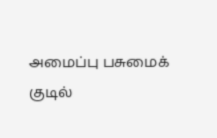அமைப்பு பசுமைக் குடில்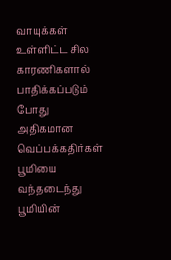வாயுக்கள் உள்ளிட்ட சில காரணிகளால் பாதிக்கப்படும் போது அதிகமான வெப்பக்கதிர்கள் பூமியை வந்தடைந்து பூமியின்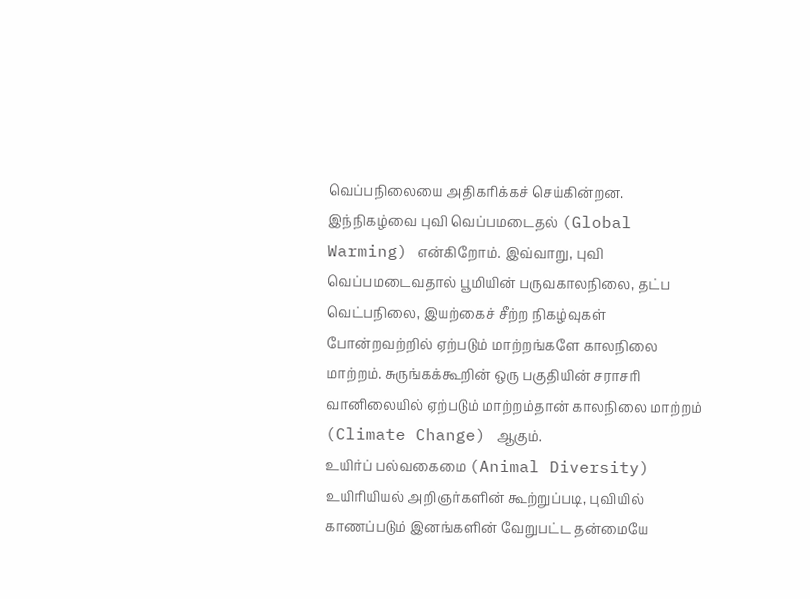வெப்பநிலையை அதிகரிக்கச் செய்கின்றன. இந்நிகழ்வை புவி வெப்பமடைதல் (Global Warming) என்கிறோம். இவ்வாறு, புவி வெப்பமடைவதால் பூமியின் பருவகாலநிலை, தட்ப வெட்பநிலை, இயற்கைச் சீற்ற நிகழ்வுகள் போன்றவற்றில் ஏற்படும் மாற்றங்களே காலநிலை மாற்றம். சுருங்கக்கூறின் ஒரு பகுதியின் சராசரி வானிலையில் ஏற்படும் மாற்றம்தான் காலநிலை மாற்றம் (Climate Change) ஆகும்.
உயிர்ப் பல்வகைமை (Animal Diversity)
உயிரியியல் அறிஞர்களின் கூற்றுப்படி, புவியில் காணப்படும் இனங்களின் வேறுபட்ட தன்மையே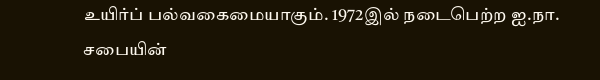உயிர்ப் பல்வகைமையாகும். 1972இல் நடைபெற்ற ஐ.நா. சபையின்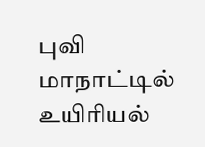புவி மாநாட்டில் உயிரியல்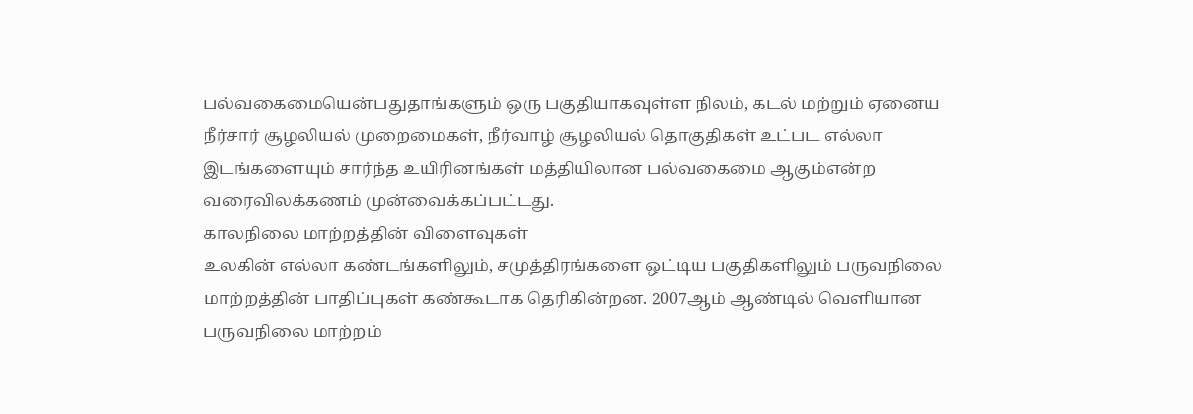பல்வகைமையென்பதுதாங்களும் ஒரு பகுதியாகவுள்ள நிலம், கடல் மற்றும் ஏனைய நீர்சார் சூழலியல் முறைமைகள், நீர்வாழ் சூழலியல் தொகுதிகள் உட்பட எல்லா இடங்களையும் சார்ந்த உயிரினங்கள் மத்தியிலான பல்வகைமை ஆகும்என்ற வரைவிலக்கணம் முன்வைக்கப்பட்டது.
காலநிலை மாற்றத்தின் விளைவுகள்
உலகின் எல்லா கண்டங்களிலும், சமுத்திரங்களை ஒட்டிய பகுதிகளிலும் பருவநிலை மாற்றத்தின் பாதிப்புகள் கண்கூடாக தெரிகின்றன. 2007ஆம் ஆண்டில் வெளியான பருவநிலை மாற்றம்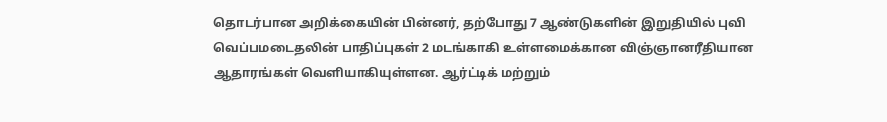தொடர்பான அறிக்கையின் பின்னர், தற்போது 7 ஆண்டுகளின் இறுதியில் புவி வெப்பமடைதலின் பாதிப்புகள் 2 மடங்காகி உள்ளமைக்கான விஞ்ஞானரீதியான ஆதாரங்கள் வெளியாகியுள்ளன. ஆர்ட்டிக் மற்றும்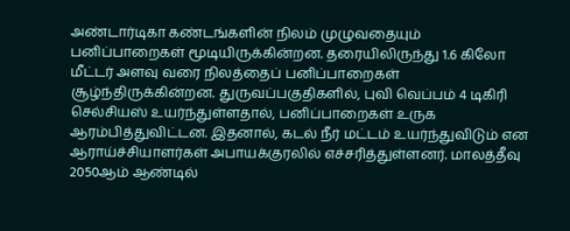அண்டார்டிகா கண்டங்களின் நிலம் முழுவதையும் பனிப்பாறைகள் மூடியிருக்கின்றன. தரையிலிருந்து 1.6 கிலோ மீட்டர் அளவு வரை நிலத்தைப் பனிப்பாறைகள் சூழ்ந்திருக்கின்றன. துருவப்பகுதிகளில், புவி வெப்பம் 4 டிகிரி செல்சியஸ் உயர்ந்துள்ளதால், பனிப்பாறைகள் உருக ஆரம்பித்துவிட்டன. இதனால், கடல் நீர் மட்டம் உயர்ந்துவிடும் என ஆராய்ச்சியாளர்கள் அபாயக்குரலில் எச்சரித்துள்ளனர். மாலத்தீவு 2050ஆம் ஆண்டில்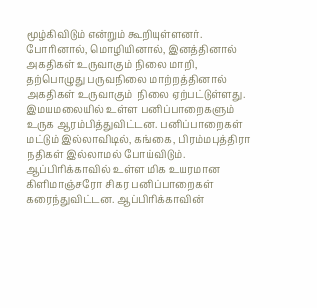மூழ்கிவிடும் என்றும் கூறியுள்ளனர். போரினால், மொழியினால், இனத்தினால் அகதிகள் உருவாகும் நிலை மாறி, தற்பொழுது பருவநிலை மாற்றத்தினால் அகதிகள் உருவாகும்  நிலை ஏற்பட்டுள்ளது.
இமயமலையில் உள்ள பனிப்பாறைகளும் உருக ஆரம்பித்துவிட்டன. பனிப்பாறைகள் மட்டும் இல்லாவிடில், கங்கை, பிரம்மபுத்திரா நதிகள் இல்லாமல் போய்விடும். ஆப்பிரிக்காவில் உள்ள மிக உயரமான கிளிமாஞ்சரோ சிகர பனிப்பாறைகள் கரைந்துவிட்டன. ஆப்பிரிக்காவின்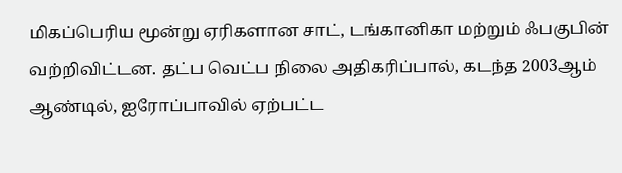மிகப்பெரிய மூன்று ஏரிகளான சாட், டங்கானிகா மற்றும் ஃபகுபின் வற்றிவிட்டன. தட்ப வெட்ப நிலை அதிகரிப்பால், கடந்த 2003ஆம் ஆண்டில், ஐரோப்பாவில் ஏற்பட்ட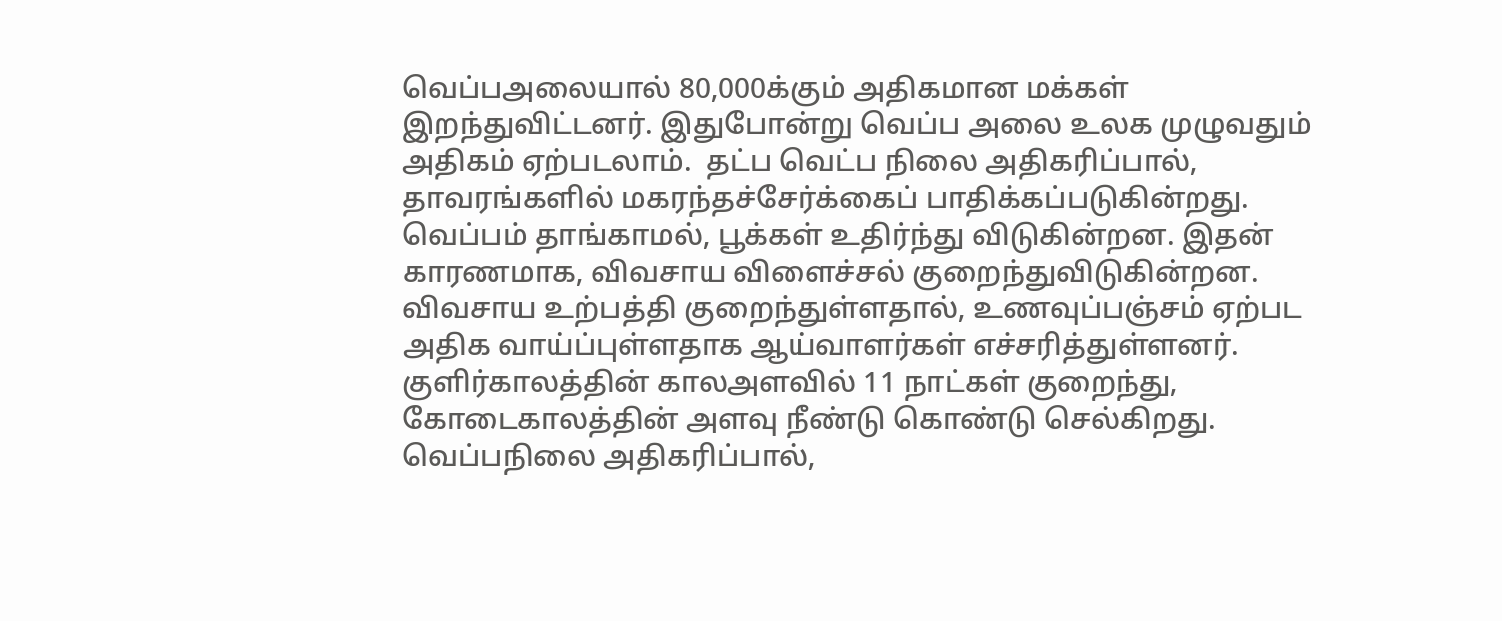வெப்பஅலையால் 80,000க்கும் அதிகமான மக்கள் இறந்துவிட்டனர். இதுபோன்று வெப்ப அலை உலக முழுவதும் அதிகம் ஏற்படலாம்.  தட்ப வெட்ப நிலை அதிகரிப்பால், தாவரங்களில் மகரந்தச்சேர்க்கைப் பாதிக்கப்படுகின்றது. வெப்பம் தாங்காமல், பூக்கள் உதிர்ந்து விடுகின்றன. இதன் காரணமாக, விவசாய விளைச்சல் குறைந்துவிடுகின்றன. விவசாய உற்பத்தி குறைந்துள்ளதால், உணவுப்பஞ்சம் ஏற்பட அதிக வாய்ப்புள்ளதாக ஆய்வாளர்கள் எச்சரித்துள்ளனர்.
குளிர்காலத்தின் காலஅளவில் 11 நாட்கள் குறைந்து, கோடைகாலத்தின் அளவு நீண்டு கொண்டு செல்கிறது. வெப்பநிலை அதிகரிப்பால்,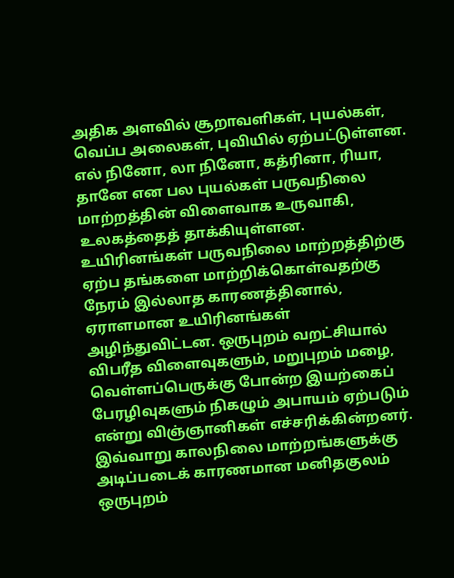அதிக அளவில் சூறாவளிகள், புயல்கள், வெப்ப அலைகள், புவியில் ஏற்பட்டுள்ளன. எல் நினோ, லா நினோ, கத்ரினா, ரியா, தானே என பல புயல்கள் பருவநிலை மாற்றத்தின் விளைவாக உருவாகி, உலகத்தைத் தாக்கியுள்ளன. உயிரினங்கள் பருவநிலை மாற்றத்திற்கு ஏற்ப தங்களை மாற்றிக்கொள்வதற்கு நேரம் இல்லாத காரணத்தினால், ஏராளமான உயிரினங்கள் அழிந்துவிட்டன. ஒருபுறம் வறட்சியால் விபரீத விளைவுகளும், மறுபுறம் மழை, வெள்ளப்பெருக்கு போன்ற இயற்கைப் பேரழிவுகளும் நிகழும் அபாயம் ஏற்படும் என்று விஞ்ஞானிகள் எச்சரிக்கின்றனர்.
இவ்வாறு காலநிலை மாற்றங்களுக்கு அடிப்படைக் காரணமான மனிதகுலம்  ஒருபுறம்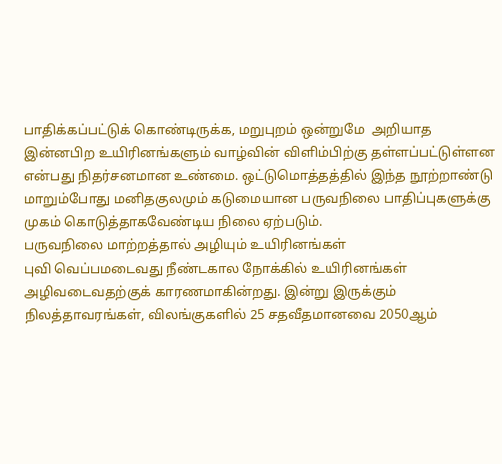பாதிக்கப்பட்டுக் கொண்டிருக்க, மறுபுறம் ஒன்றுமே  அறியாத இன்னபிற உயிரினங்களும் வாழ்வின் விளிம்பிற்கு தள்ளப்பட்டுள்ளன என்பது நிதர்சனமான உண்மை. ஒட்டுமொத்தத்தில் இந்த நூற்றாண்டு மாறும்போது மனிதகுலமும் கடுமையான பருவநிலை பாதிப்புகளுக்கு முகம் கொடுத்தாகவேண்டிய நிலை ஏற்படும்.
பருவநிலை மாற்றத்தால் அழியும் உயிரினங்கள்
புவி வெப்பமடைவது நீண்டகால நோக்கில் உயிரினங்கள் அழிவடைவதற்குக் காரணமாகின்றது. இன்று இருக்கும் நிலத்தாவரங்கள், விலங்குகளில் 25 சதவீதமானவை 2050ஆம்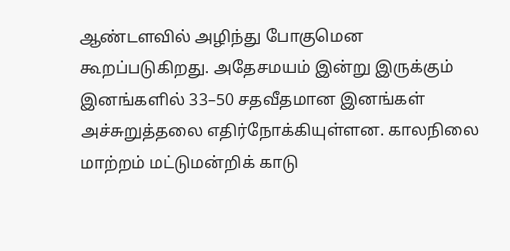ஆண்டளவில் அழிந்து போகுமென கூறப்படுகிறது. அதேசமயம் இன்று இருக்கும் இனங்களில் 33–50 சதவீதமான இனங்கள் அச்சுறுத்தலை எதிர்நோக்கியுள்ளன. காலநிலை மாற்றம் மட்டுமன்றிக் காடு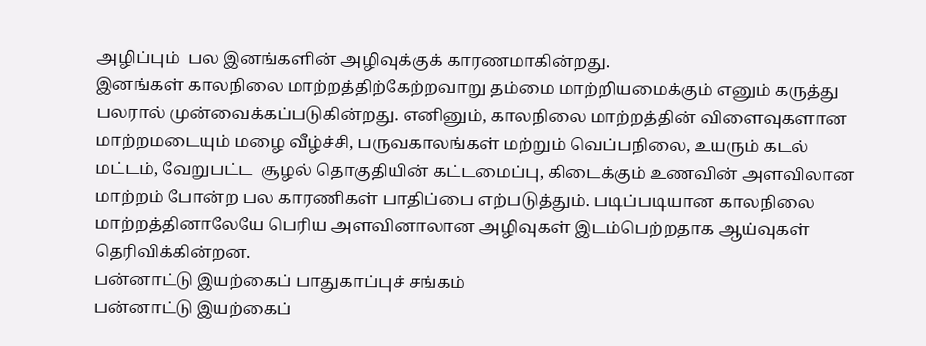அழிப்பும்  பல இனங்களின் அழிவுக்குக் காரணமாகின்றது.
இனங்கள் காலநிலை மாற்றத்திற்கேற்றவாறு தம்மை மாற்றியமைக்கும் எனும் கருத்து பலரால் முன்வைக்கப்படுகின்றது. எனினும், காலநிலை மாற்றத்தின் விளைவுகளான மாற்றமடையும் மழை வீழ்ச்சி, பருவகாலங்கள் மற்றும் வெப்பநிலை, உயரும் கடல் மட்டம், வேறுபட்ட  சூழல் தொகுதியின் கட்டமைப்பு, கிடைக்கும் உணவின் அளவிலான மாற்றம் போன்ற பல காரணிகள் பாதிப்பை எற்படுத்தும். படிப்படியான காலநிலை மாற்றத்தினாலேயே பெரிய அளவினாலான அழிவுகள் இடம்பெற்றதாக ஆய்வுகள் தெரிவிக்கின்றன.
பன்னாட்டு இயற்கைப் பாதுகாப்புச் சங்கம்
பன்னாட்டு இயற்கைப்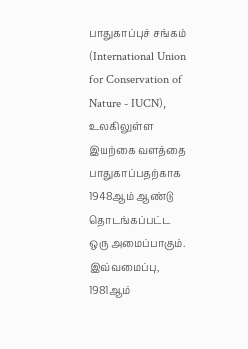பாதுகாப்புச் சங்கம் (International Union for Conservation of Nature - IUCN), உலகிலுள்ள இயற்கை வளத்தை பாதுகாப்பதற்காக 1948ஆம் ஆண்டு தொடங்கப்பட்ட ஒரு அமைப்பாகும். இவ்வமைப்பு, 1981ஆம்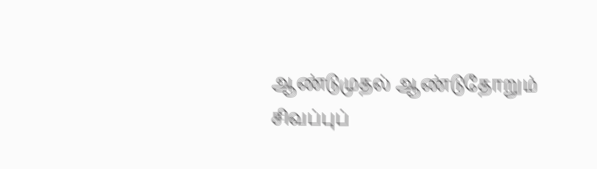ஆண்டுமுதல் ஆண்டுதோறும் சிவப்புப்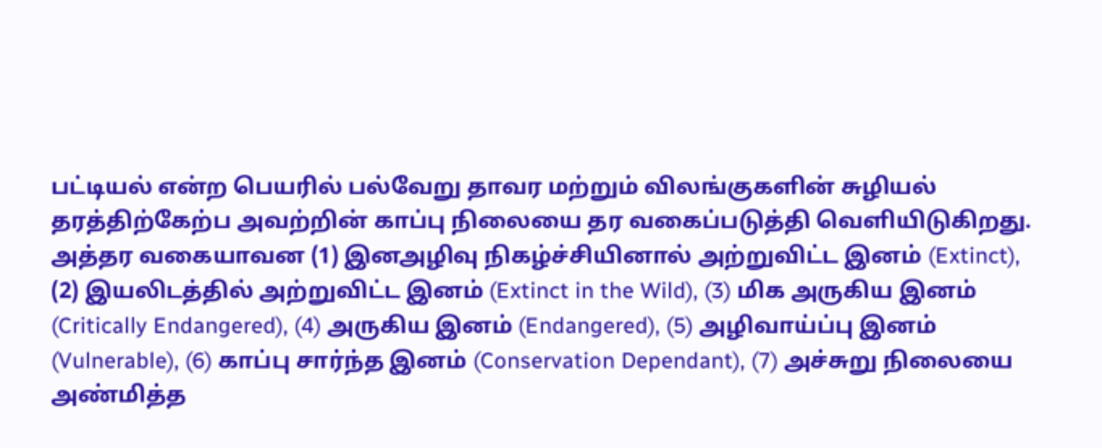பட்டியல் என்ற பெயரில் பல்வேறு தாவர மற்றும் விலங்குகளின் சுழியல் தரத்திற்கேற்ப அவற்றின் காப்பு நிலையை தர வகைப்படுத்தி வெளியிடுகிறது. அத்தர வகையாவன (1) இனஅழிவு நிகழ்ச்சியினால் அற்றுவிட்ட இனம் (Extinct), (2) இயலிடத்தில் அற்றுவிட்ட இனம் (Extinct in the Wild), (3) மிக அருகிய இனம் (Critically Endangered), (4) அருகிய இனம் (Endangered), (5) அழிவாய்ப்பு இனம் (Vulnerable), (6) காப்பு சார்ந்த இனம் (Conservation Dependant), (7) அச்சுறு நிலையை அண்மித்த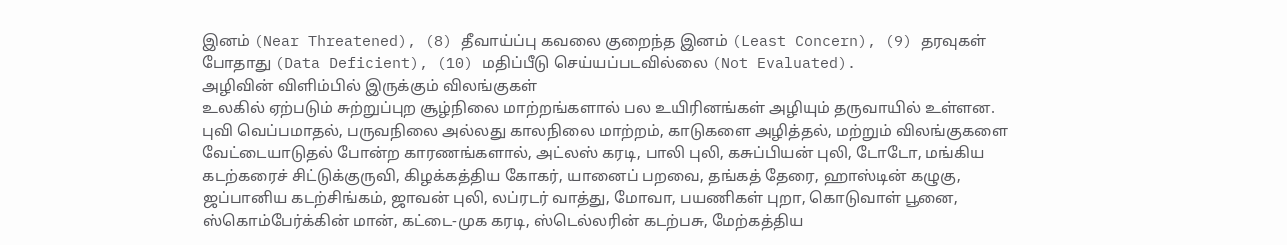இனம் (Near Threatened), (8) தீவாய்ப்பு கவலை குறைந்த இனம் (Least Concern), (9) தரவுகள் போதாது (Data Deficient), (10) மதிப்பீடு செய்யப்படவில்லை (Not Evaluated).
அழிவின் விளிம்பில் இருக்கும் விலங்குகள்
உலகில் ஏற்படும் சுற்றுப்புற சூழ்நிலை மாற்றங்களால் பல உயிரினங்கள் அழியும் தருவாயில் உள்ளன. புவி வெப்பமாதல், பருவநிலை அல்லது காலநிலை மாற்றம், காடுகளை அழித்தல், மற்றும் விலங்குகளை வேட்டையாடுதல் போன்ற காரணங்களால், அட்லஸ் கரடி, பாலி புலி, கசுப்பியன் புலி, டோடோ, மங்கிய கடற்கரைச் சிட்டுக்குருவி, கிழக்கத்திய கோகர், யானைப் பறவை, தங்கத் தேரை, ஹாஸ்டின் கழுகு, ஜப்பானிய கடற்சிங்கம், ஜாவன் புலி, லப்ரடர் வாத்து, மோவா, பயணிகள் புறா, கொடுவாள் பூனை, ஸ்கொம்பேர்க்கின் மான், கட்டை-முக கரடி, ஸ்டெல்லரின் கடற்பசு, மேற்கத்திய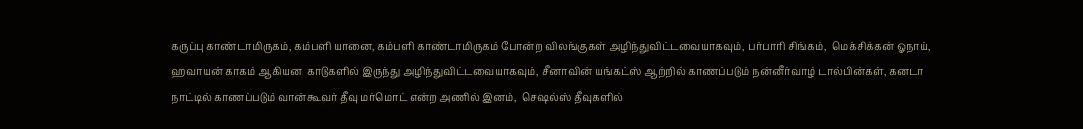கருப்பு காண்டாமிருகம், கம்பளி யானை, கம்பளி காண்டாமிருகம் போன்ற விலங்குகள் அழிந்துவிட்டவையாகவும், பர்பாரி சிங்கம்,  மெக்சிக்கன் ஓநாய், ஹவாயன் காகம் ஆகியன  காடுகளில் இருந்து அழிந்துவிட்டவையாகவும், சீனாவின் யங்கட்ஸ் ஆற்றில் காணப்படும் நன்னீர்வாழ் டால்பின்கள், கனடா நாட்டில் காணப்படும் வான்கூவர் தீவு மர்மொட் என்ற அணில் இனம்,  செஷல்ஸ் தீவுகளில்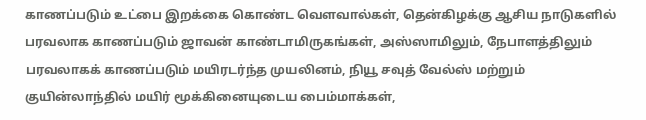காணப்படும் உட்பை இறக்கை கொண்ட வெளவால்கள், தென்கிழக்கு ஆசிய நாடுகளில் பரவலாக காணப்படும் ஜாவன் காண்டாமிருகங்கள், அஸ்ஸாமிலும், நேபாளத்திலும் பரவலாகக் காணப்படும் மயிரடர்ந்த முயலினம், நியூ சவுத் வேல்ஸ் மற்றும் குயின்லாந்தில் மயிர் மூக்கினையுடைய பைம்மாக்கள்,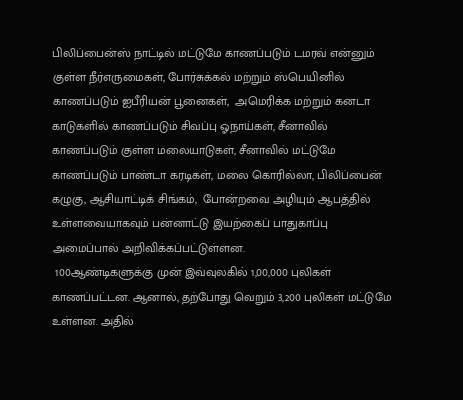பிலிப்பைன்ஸ் நாட்டில் மட்டுமே காணப்படும் டமரவ் என்னும் குள்ள நீர்எருமைகள், போர்சுக்கல் மற்றும் ஸ்பெயினில் காணப்படும் ஐபீரியன் பூனைகள்,  அமெரிக்க மற்றும் கனடா காடுகளில் காணப்படும் சிவப்பு ஓநாய்கள், சீனாவில் காணப்படும் குள்ள மலையாடுகள், சீனாவில் மட்டுமே காணப்படும் பாண்டா கரடிகள், மலை கொரில்லா, பிலிப்பைன் கழுகு, ஆசியாட்டிக் சிங்கம்,  போன்றவை அழியும் ஆபத்தில் உள்ளவையாகவும் பன்னாட்டு இயற்கைப் பாதுகாப்பு அமைப்பால் அறிவிக்கப்பட்டுள்ளன.
 100ஆண்டிகளுக்கு முன் இவ்வுலகில் 1,00,000 புலிகள் காணப்பட்டன. ஆனால், தற்போது வெறும் 3,200 புலிகள் மட்டுமே உள்ளன. அதில்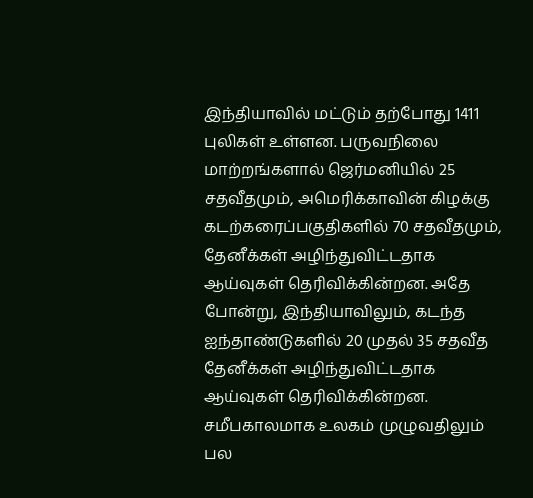இந்தியாவில் மட்டும் தற்போது 1411 புலிகள் உள்ளன. பருவநிலை மாற்றங்களால் ஜெர்மனியில் 25 சதவீதமும், அமெரிக்காவின் கிழக்கு கடற்கரைப்பகுதிகளில் 70 சதவீதமும், தேனீக்கள் அழிந்துவிட்டதாக ஆய்வுகள் தெரிவிக்கின்றன. அதே போன்று, இந்தியாவிலும், கடந்த ஐந்தாண்டுகளில் 20 முதல் 35 சதவீத தேனீக்கள் அழிந்துவிட்டதாக ஆய்வுகள் தெரிவிக்கின்றன.
சமீபகாலமாக உலகம் முழுவதிலும் பல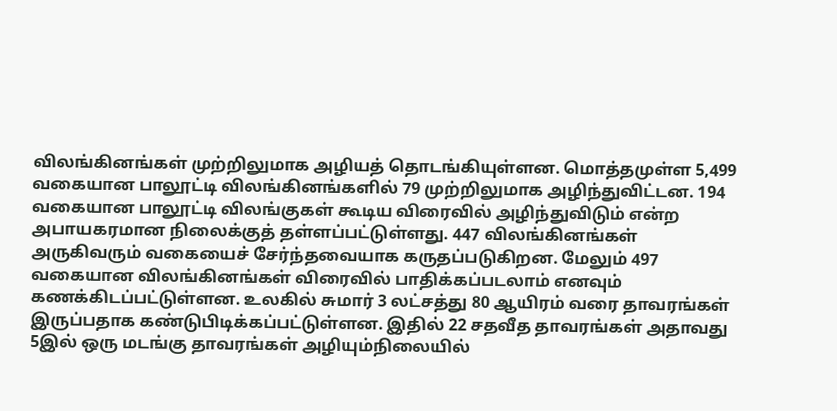விலங்கினங்கள் முற்றிலுமாக அழியத் தொடங்கியுள்ளன. மொத்தமுள்ள 5,499 வகையான பாலூட்டி விலங்கினங்களில் 79 முற்றிலுமாக அழிந்துவிட்டன. 194 வகையான பாலூட்டி விலங்குகள் கூடிய விரைவில் அழிந்துவிடும் என்ற அபாயகரமான நிலைக்குத் தள்ளப்பட்டுள்ளது. 447 விலங்கினங்கள் அருகிவரும் வகையைச் சேர்ந்தவையாக கருதப்படுகிறன. மேலும் 497 வகையான விலங்கினங்கள் விரைவில் பாதிக்கப்படலாம் எனவும் கணக்கிடப்பட்டுள்ளன. உலகில் சுமார் 3 லட்சத்து 80 ஆயிரம் வரை தாவரங்கள் இருப்பதாக கண்டுபிடிக்கப்பட்டுள்ளன. இதில் 22 சதவீத தாவரங்கள் அதாவது 5இல் ஒரு மடங்கு தாவரங்கள் அழியும்நிலையில்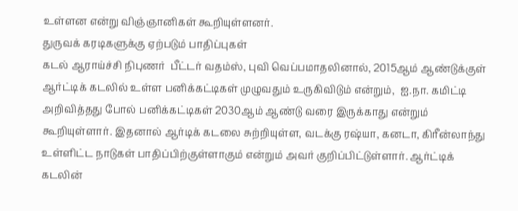உள்ளன என்று விஞ்ஞானிகள் கூறியுள்ளனர்.
துருவக் கரடிகளுக்கு ஏற்படும் பாதிப்புகள்
கடல் ஆராய்ச்சி நிபுணர்  பீட்டர் வதம்ஸ், புவி வெப்பமாதலினால், 2015ஆம் ஆண்டுக்குள் ஆர்ட்டிக் கடலில் உள்ள பனிக்கட்டிகள் முழுவதும் உருகிவிடும் என்றும்,  ஐ.நா. கமிட்டி அறிவித்தது போல் பனிக்கட்டிகள் 2030ஆம் ஆண்டு வரை இருக்காது என்றும் கூறியுள்ளார். இதனால் ஆர்டிக் கடலை சுற்றியுள்ள, வடக்கு ரஷ்யா, கனடா, கிரீன்லாந்து உள்ளிட்ட நாடுகள் பாதிப்பிற்குள்ளாகும் என்றும் அவர் குறிப்பிட்டுள்ளார். ஆர்ட்டிக் கடலின்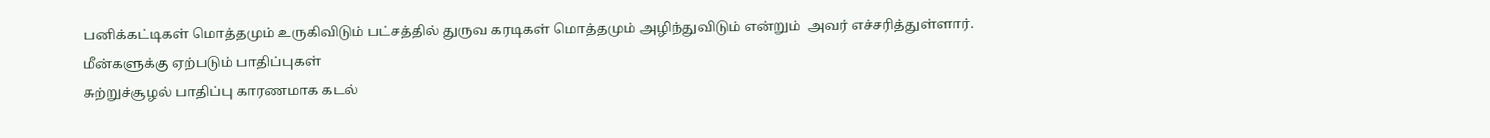பனிக்கட்டிகள் மொத்தமும் உருகிவிடும் பட்சத்தில் துருவ கரடிகள் மொத்தமும் அழிந்துவிடும் என்றும்  அவர் எச்சரித்துள்ளார்.
மீன்களுக்கு ஏற்படும் பாதிப்புகள்
சுற்றுச்சூழல் பாதிப்பு காரணமாக கடல்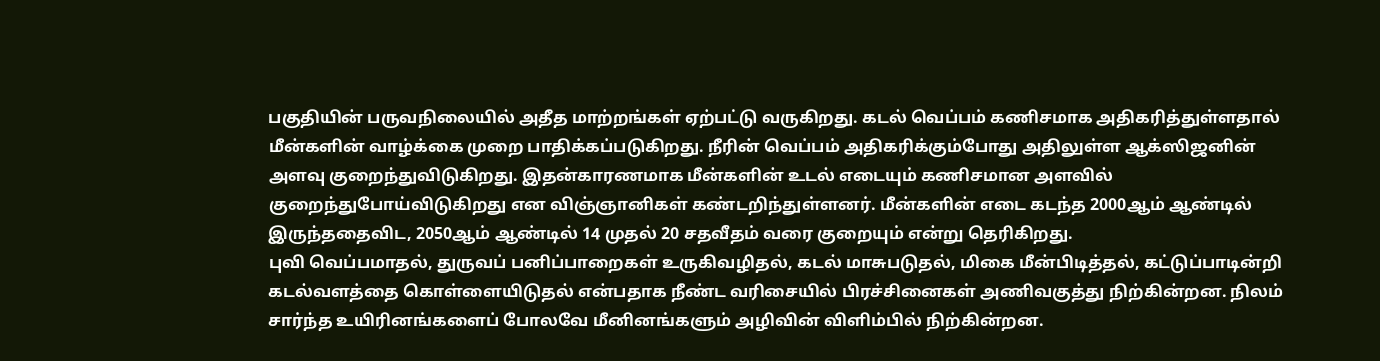பகுதியின் பருவநிலையில் அதீத மாற்றங்கள் ஏற்பட்டு வருகிறது. கடல் வெப்பம் கணிசமாக அதிகரித்துள்ளதால் மீன்களின் வாழ்க்கை முறை பாதிக்கப்படுகிறது. நீரின் வெப்பம் அதிகரிக்கும்போது அதிலுள்ள ஆக்ஸிஜனின் அளவு குறைந்துவிடுகிறது. இதன்காரணமாக மீன்களின் உடல் எடையும் கணிசமான அளவில் குறைந்துபோய்விடுகிறது என விஞ்ஞானிகள் கண்டறிந்துள்ளனர். மீன்களின் எடை கடந்த 2000ஆம் ஆண்டில் இருந்ததைவிட, 2050ஆம் ஆண்டில் 14 முதல் 20 சதவீதம் வரை குறையும் என்று தெரிகிறது.
புவி வெப்பமாதல், துருவப் பனிப்பாறைகள் உருகிவழிதல், கடல் மாசுபடுதல், மிகை மீன்பிடித்தல், கட்டுப்பாடின்றி கடல்வளத்தை கொள்ளையிடுதல் என்பதாக நீண்ட வரிசையில் பிரச்சினைகள் அணிவகுத்து நிற்கின்றன. நிலம் சார்ந்த உயிரினங்களைப் போலவே மீனினங்களும் அழிவின் விளிம்பில் நிற்கின்றன.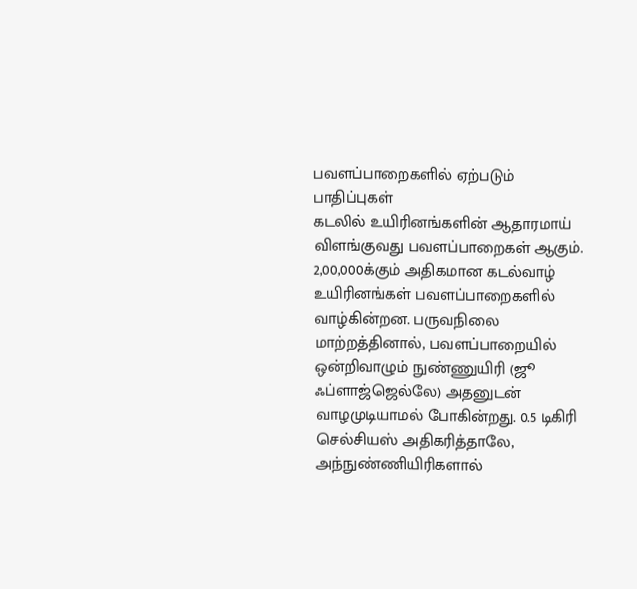பவளப்பாறைகளில் ஏற்படும் பாதிப்புகள்
கடலில் உயிரினங்களின் ஆதாரமாய் விளங்குவது பவளப்பாறைகள் ஆகும். 2,00,000க்கும் அதிகமான கடல்வாழ் உயிரினங்கள் பவளப்பாறைகளில் வாழ்கின்றன. பருவநிலை மாற்றத்தினால், பவளப்பாறையில் ஒன்றிவாழும் நுண்ணுயிரி (ஜூ ஃப்ளாஜ்ஜெல்லே) அதனுடன் வாழமுடியாமல் போகின்றது. 0.5 டிகிரி செல்சியஸ் அதிகரித்தாலே, அந்நுண்ணியிரிகளால்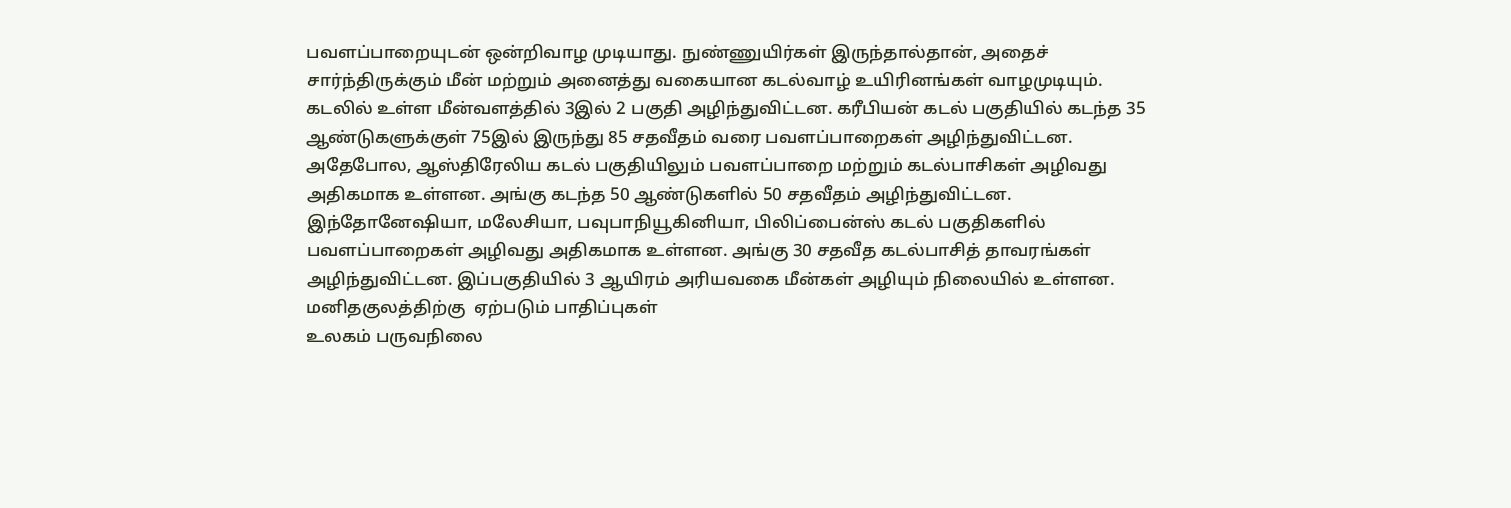பவளப்பாறையுடன் ஒன்றிவாழ முடியாது. நுண்ணுயிர்கள் இருந்தால்தான், அதைச் சார்ந்திருக்கும் மீன் மற்றும் அனைத்து வகையான கடல்வாழ் உயிரினங்கள் வாழமுடியும். கடலில் உள்ள மீன்வளத்தில் 3இல் 2 பகுதி அழிந்துவிட்டன. கரீபியன் கடல் பகுதியில் கடந்த 35 ஆண்டுகளுக்குள் 75இல் இருந்து 85 சதவீதம் வரை பவளப்பாறைகள் அழிந்துவிட்டன. அதேபோல, ஆஸ்திரேலிய கடல் பகுதியிலும் பவளப்பாறை மற்றும் கடல்பாசிகள் அழிவது அதிகமாக உள்ளன. அங்கு கடந்த 50 ஆண்டுகளில் 50 சதவீதம் அழிந்துவிட்டன. இந்தோனேஷியா, மலேசியா, பவுபாநியூகினியா, பிலிப்பைன்ஸ் கடல் பகுதிகளில் பவளப்பாறைகள் அழிவது அதிகமாக உள்ளன. அங்கு 30 சதவீத கடல்பாசித் தாவரங்கள் அழிந்துவிட்டன. இப்பகுதியில் 3 ஆயிரம் அரியவகை மீன்கள் அழியும் நிலையில் உள்ளன.
மனிதகுலத்திற்கு  ஏற்படும் பாதிப்புகள்
உலகம் பருவநிலை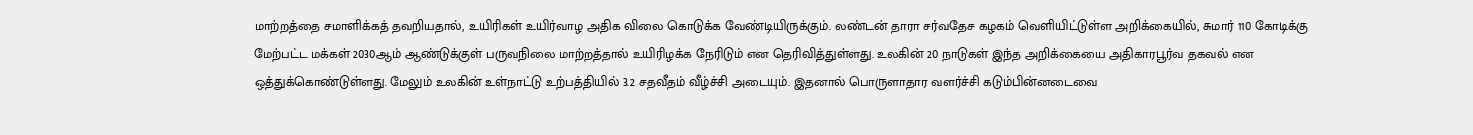மாற்றத்தை சமாளிக்கத் தவறியதால், உயிரிகள் உயிர்வாழ அதிக விலை கொடுக்க வேண்டியிருக்கும். லண்டன் தாரா சர்வதேச கழகம் வெளியிட்டுள்ள அறிக்கையில், சுமார் 110 கோடிக்கு மேற்பட்ட மக்கள் 2030ஆம் ஆண்டுக்குள் பருவநிலை மாற்றத்தால் உயிரிழக்க நேரிடும் என தெரிவித்துள்ளது. உலகின் 20 நாடுகள் இந்த அறிக்கையை அதிகாரபூர்வ தகவல் என ஒத்துக்கொண்டுள்ளது. மேலும் உலகின் உள்நாட்டு உற்பத்தியில் 3.2 சதவீதம் வீழ்ச்சி அடையும். இதனால் பொருளாதார வளர்ச்சி கடும்பின்னடைவை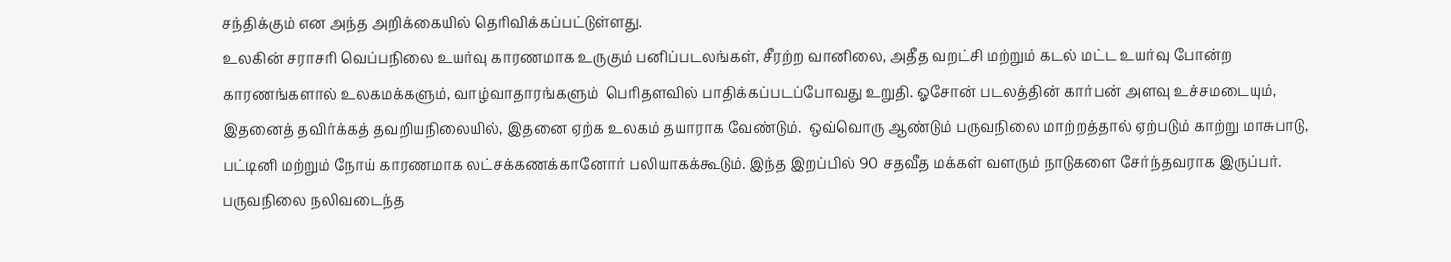சந்திக்கும் என அந்த அறிக்கையில் தெரிவிக்கப்பட்டுள்ளது.
உலகின் சராசரி வெப்பநிலை உயர்வு காரணமாக உருகும் பனிப்படலங்கள், சீரற்ற வானிலை, அதீத வறட்சி மற்றும் கடல் மட்ட உயர்வு போன்ற காரணங்களால் உலகமக்களும், வாழ்வாதாரங்களும்  பெரிதளவில் பாதிக்கப்படப்போவது உறுதி. ஓசோன் படலத்தின் கார்பன் அளவு உச்சமடையும், இதனைத் தவிர்க்கத் தவறியநிலையில், இதனை ஏற்க உலகம் தயாராக வேண்டும்.  ஒவ்வொரு ஆண்டும் பருவநிலை மாற்றத்தால் ஏற்படும் காற்று மாசுபாடு, பட்டினி மற்றும் நோய் காரணமாக லட்சக்கணக்கானோர் பலியாகக்கூடும். இந்த இறப்பில் 90 சதவீத மக்கள் வளரும் நாடுகளை சேர்ந்தவராக இருப்பர். பருவநிலை நலிவடைந்த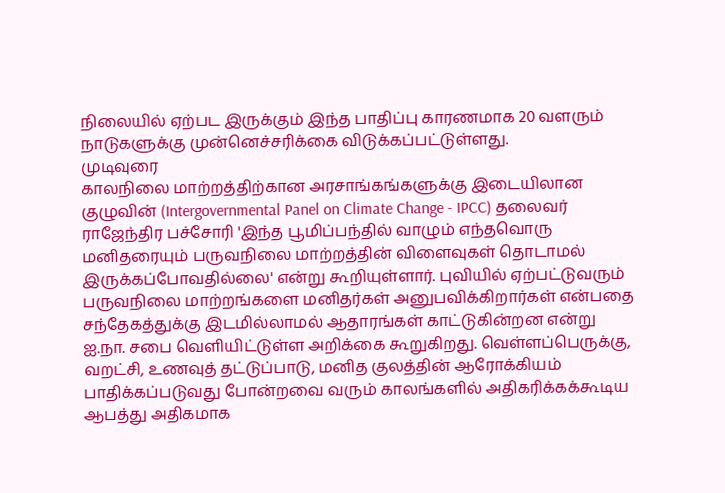நிலையில் ஏற்பட இருக்கும் இந்த பாதிப்பு காரணமாக 20 வளரும் நாடுகளுக்கு முன்னெச்சரிக்கை விடுக்கப்பட்டுள்ளது.
முடிவுரை
காலநிலை மாற்றத்திற்கான அரசாங்கங்களுக்கு இடையிலான குழுவின் (Intergovernmental Panel on Climate Change - IPCC) தலைவர் ராஜேந்திர பச்சோரி 'இந்த பூமிப்பந்தில் வாழும் எந்தவொரு மனிதரையும் பருவநிலை மாற்றத்தின் விளைவுகள் தொடாமல் இருக்கப்போவதில்லை' என்று கூறியுள்ளார். புவியில் ஏற்பட்டுவரும் பருவநிலை மாற்றங்களை மனிதர்கள் அனுபவிக்கிறார்கள் என்பதை சந்தேகத்துக்கு இடமில்லாமல் ஆதாரங்கள் காட்டுகின்றன என்று ஐ.நா. சபை வெளியிட்டுள்ள அறிக்கை கூறுகிறது. வெள்ளப்பெருக்கு, வறட்சி, உணவுத் தட்டுப்பாடு, மனித குலத்தின் ஆரோக்கியம் பாதிக்கப்படுவது போன்றவை வரும் காலங்களில் அதிகரிக்கக்கூடிய ஆபத்து அதிகமாக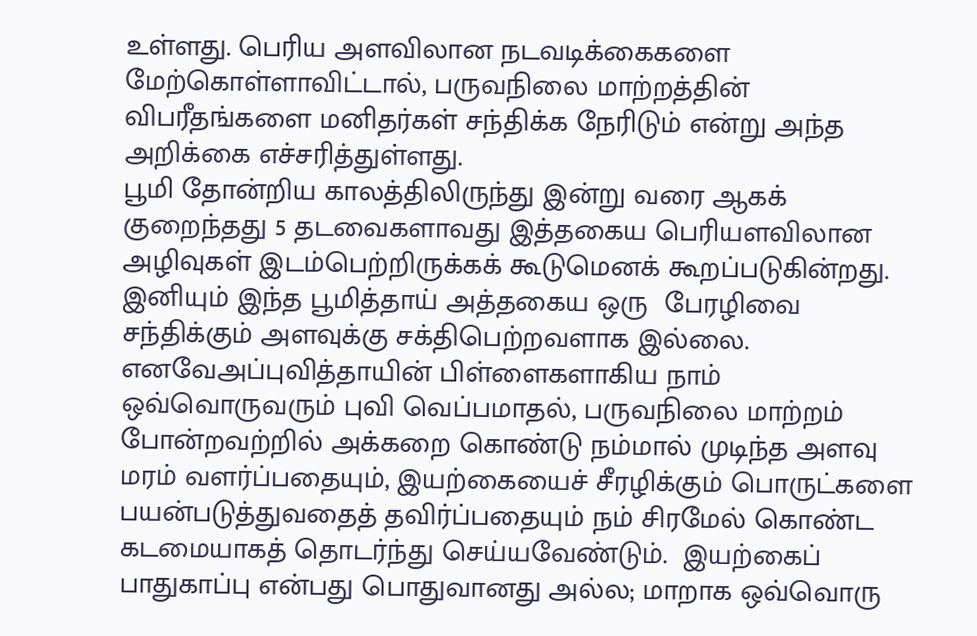உள்ளது. பெரிய அளவிலான நடவடிக்கைகளை மேற்கொள்ளாவிட்டால், பருவநிலை மாற்றத்தின் விபரீதங்களை மனிதர்கள் சந்திக்க நேரிடும் என்று அந்த அறிக்கை எச்சரித்துள்ளது.
பூமி தோன்றிய காலத்திலிருந்து இன்று வரை ஆகக் குறைந்தது 5 தடவைகளாவது இத்தகைய பெரியளவிலான அழிவுகள் இடம்பெற்றிருக்கக் கூடுமெனக் கூறப்படுகின்றது. இனியும் இந்த பூமித்தாய் அத்தகைய ஒரு  பேரழிவை சந்திக்கும் அளவுக்கு சக்திபெற்றவளாக இல்லை. எனவேஅப்புவித்தாயின் பிள்ளைகளாகிய நாம் ஒவ்வொருவரும் புவி வெப்பமாதல், பருவநிலை மாற்றம் போன்றவற்றில் அக்கறை கொண்டு நம்மால் முடிந்த அளவு மரம் வளர்ப்பதையும், இயற்கையைச் சீரழிக்கும் பொருட்களை பயன்படுத்துவதைத் தவிர்ப்பதையும் நம் சிரமேல் கொண்ட கடமையாகத் தொடர்ந்து செய்யவேண்டும்.  இயற்கைப்  பாதுகாப்பு என்பது பொதுவானது அல்ல; மாறாக ஒவ்வொரு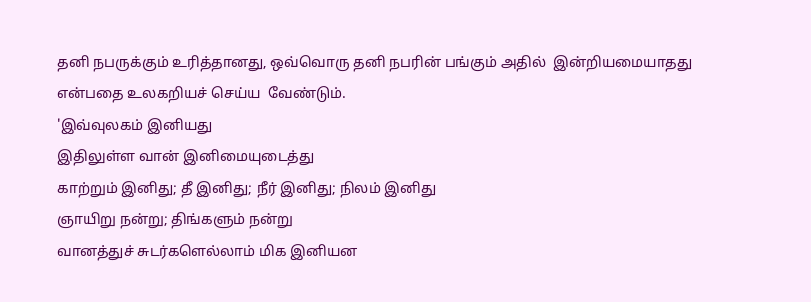தனி நபருக்கும் உரித்தானது, ஒவ்வொரு தனி நபரின் பங்கும் அதில்  இன்றியமையாதது  என்பதை உலகறியச் செய்ய  வேண்டும்.
'இவ்வுலகம் இனியது
இதிலுள்ள வான் இனிமையுடைத்து
காற்றும் இனிது; தீ இனிது; நீர் இனிது; நிலம் இனிது
ஞாயிறு நன்று; திங்களும் நன்று
வானத்துச் சுடர்களெல்லாம் மிக இனியன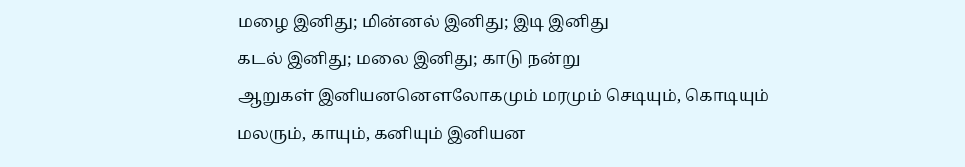மழை இனிது; மின்னல் இனிது; இடி இனிது
கடல் இனிது; மலை இனிது; காடு நன்று
ஆறுகள் இனியனனௌலோகமும் மரமும் செடியும், கொடியும்
மலரும், காயும், கனியும் இனியன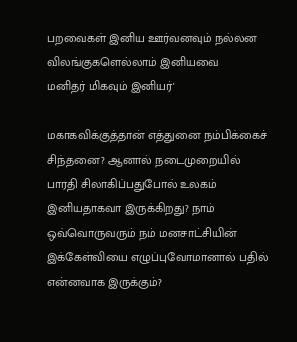பறவைகள் இனிய ஊர்வனவும் நல்லன
விலங்குகளெல்லாம் இனியவை
மனிதர் மிகவும் இனியர்'

மகாகவிக்குத்தான் எத்துனை நம்பிக்கைச் சிந்தனை? ஆனால் நடைமுறையில் பாரதி சிலாகிப்பதுபோல் உலகம் இனியதாகவா இருக்கிறது? நாம் ஒவ்வொருவரும் நம் மனசாட்சியின் இக்கேள்வியை எழுப்புவோமானால் பதில் என்னவாக இருக்கும்?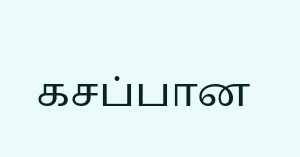கசப்பான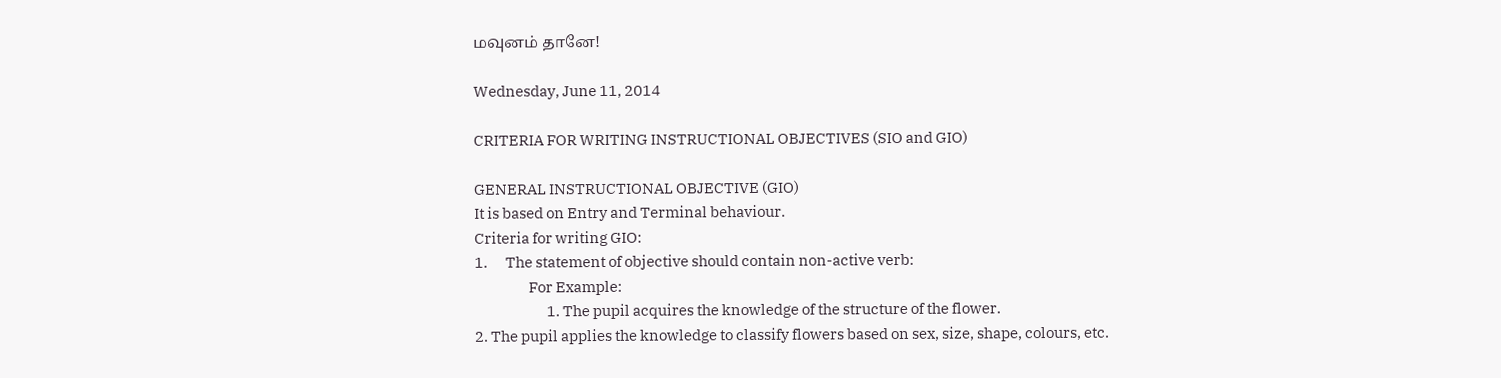மவுனம் தானே!

Wednesday, June 11, 2014

CRITERIA FOR WRITING INSTRUCTIONAL OBJECTIVES (SIO and GIO)

GENERAL INSTRUCTIONAL OBJECTIVE (GIO)
It is based on Entry and Terminal behaviour.
Criteria for writing GIO:
1.      The statement of objective should contain non-active verb:
                  For Example:
                        1. The pupil acquires the knowledge of the structure of the flower.
2. The pupil applies the knowledge to classify flowers based on sex, size, shape, colours, etc.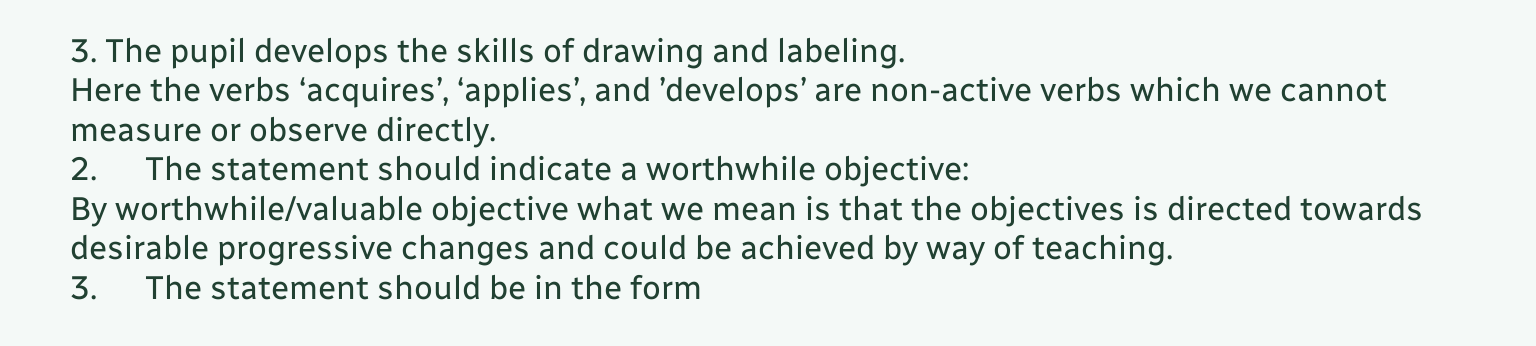3. The pupil develops the skills of drawing and labeling.
Here the verbs ‘acquires’, ‘applies’, and ’develops’ are non-active verbs which we cannot measure or observe directly.
2.      The statement should indicate a worthwhile objective:
By worthwhile/valuable objective what we mean is that the objectives is directed towards desirable progressive changes and could be achieved by way of teaching.
3.      The statement should be in the form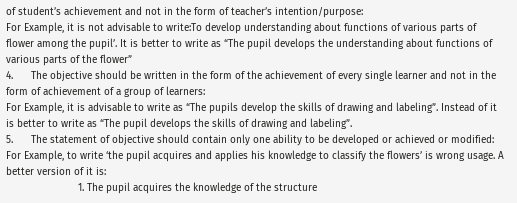of student’s achievement and not in the form of teacher’s intention/purpose:
For Example, it is not advisable to write:To develop understanding about functions of various parts of flower among the pupil’. It is better to write as “The pupil develops the understanding about functions of various parts of the flower”
4.      The objective should be written in the form of the achievement of every single learner and not in the form of achievement of a group of learners:
For Example, it is advisable to write as “The pupils develop the skills of drawing and labeling”. Instead of it is better to write as “The pupil develops the skills of drawing and labeling”.
5.      The statement of objective should contain only one ability to be developed or achieved or modified:
For Example, to write ‘the pupil acquires and applies his knowledge to classify the flowers’ is wrong usage. A better version of it is:
                        1. The pupil acquires the knowledge of the structure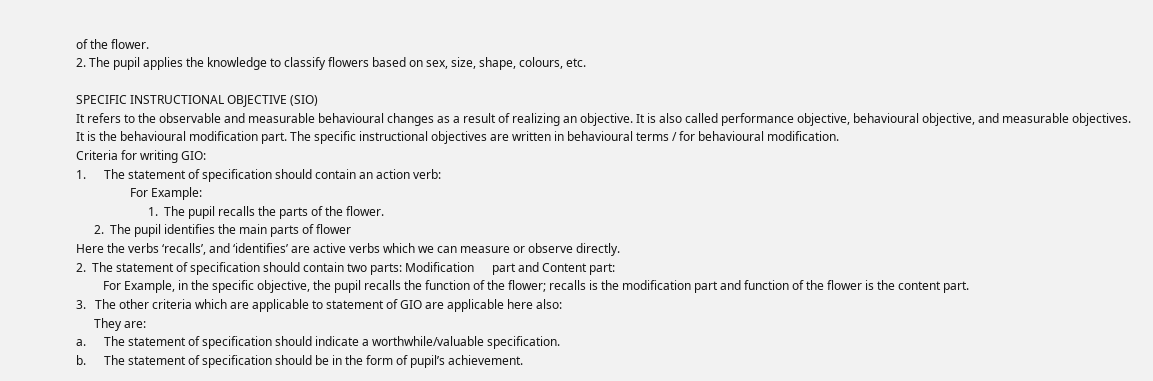of the flower.
2. The pupil applies the knowledge to classify flowers based on sex, size, shape, colours, etc.

SPECIFIC INSTRUCTIONAL OBJECTIVE (SIO)
It refers to the observable and measurable behavioural changes as a result of realizing an objective. It is also called performance objective, behavioural objective, and measurable objectives. It is the behavioural modification part. The specific instructional objectives are written in behavioural terms / for behavioural modification.
Criteria for writing GIO:
1.      The statement of specification should contain an action verb:
                  For Example:
                        1.  The pupil recalls the parts of the flower.
      2.  The pupil identifies the main parts of flower
Here the verbs ‘recalls’, and ‘identifies’ are active verbs which we can measure or observe directly.
2.  The statement of specification should contain two parts: Modification      part and Content part:
         For Example, in the specific objective, the pupil recalls the function of the flower; recalls is the modification part and function of the flower is the content part.
3.   The other criteria which are applicable to statement of GIO are applicable here also:
      They are:
a.      The statement of specification should indicate a worthwhile/valuable specification.
b.      The statement of specification should be in the form of pupil’s achievement.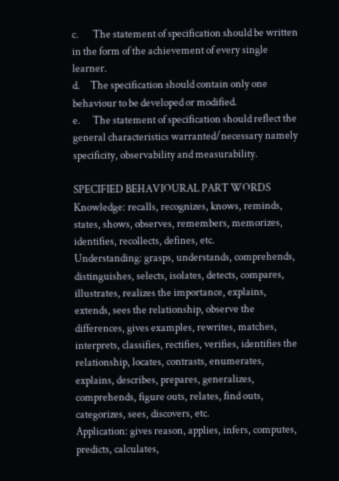c.       The statement of specification should be written in the form of the achievement of every single learner.
d.     The specification should contain only one behaviour to be developed or modified.
e.      The statement of specification should reflect the general characteristics warranted/necessary namely specificity, observability and measurability.

SPECIFIED BEHAVIOURAL PART WORDS
Knowledge: recalls, recognizes, knows, reminds, states, shows, observes, remembers, memorizes, identifies, recollects, defines, etc.
Understanding: grasps, understands, comprehends, distinguishes, selects, isolates, detects, compares, illustrates, realizes the importance, explains, extends, sees the relationship, observe the differences, gives examples, rewrites, matches, interprets, classifies, rectifies, verifies, identifies the relationship, locates, contrasts, enumerates, explains, describes, prepares, generalizes, comprehends, figure outs, relates, find outs, categorizes, sees, discovers, etc.
Application: gives reason, applies, infers, computes, predicts, calculates,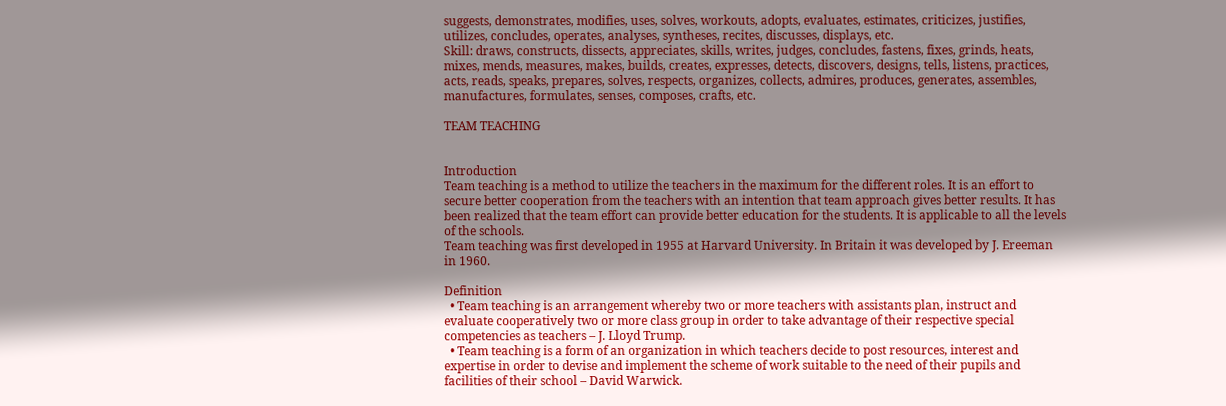suggests, demonstrates, modifies, uses, solves, workouts, adopts, evaluates, estimates, criticizes, justifies, utilizes, concludes, operates, analyses, syntheses, recites, discusses, displays, etc.
Skill: draws, constructs, dissects, appreciates, skills, writes, judges, concludes, fastens, fixes, grinds, heats, mixes, mends, measures, makes, builds, creates, expresses, detects, discovers, designs, tells, listens, practices, acts, reads, speaks, prepares, solves, respects, organizes, collects, admires, produces, generates, assembles, manufactures, formulates, senses, composes, crafts, etc.

TEAM TEACHING


Introduction
Team teaching is a method to utilize the teachers in the maximum for the different roles. It is an effort to secure better cooperation from the teachers with an intention that team approach gives better results. It has been realized that the team effort can provide better education for the students. It is applicable to all the levels of the schools.
Team teaching was first developed in 1955 at Harvard University. In Britain it was developed by J. Ereeman in 1960.

Definition
  • Team teaching is an arrangement whereby two or more teachers with assistants plan, instruct and evaluate cooperatively two or more class group in order to take advantage of their respective special competencies as teachers – J. Lloyd Trump.
  • Team teaching is a form of an organization in which teachers decide to post resources, interest and expertise in order to devise and implement the scheme of work suitable to the need of their pupils and facilities of their school – David Warwick.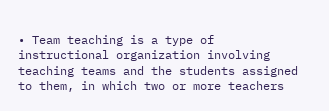• Team teaching is a type of instructional organization involving teaching teams and the students assigned to them, in which two or more teachers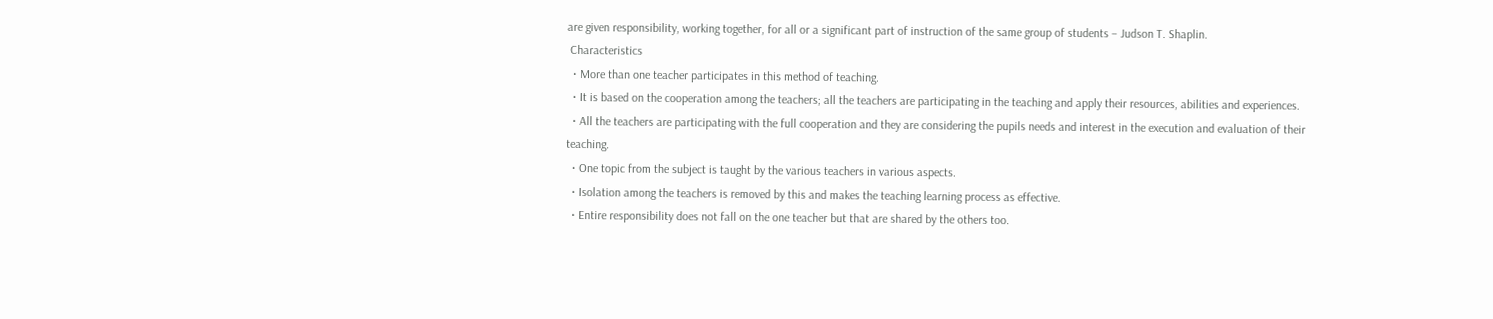are given responsibility, working together, for all or a significant part of instruction of the same group of students – Judson T. Shaplin.
 Characteristics
  • More than one teacher participates in this method of teaching.
  • It is based on the cooperation among the teachers; all the teachers are participating in the teaching and apply their resources, abilities and experiences.
  • All the teachers are participating with the full cooperation and they are considering the pupils needs and interest in the execution and evaluation of their teaching.
  • One topic from the subject is taught by the various teachers in various aspects.
  • Isolation among the teachers is removed by this and makes the teaching learning process as effective.
  • Entire responsibility does not fall on the one teacher but that are shared by the others too.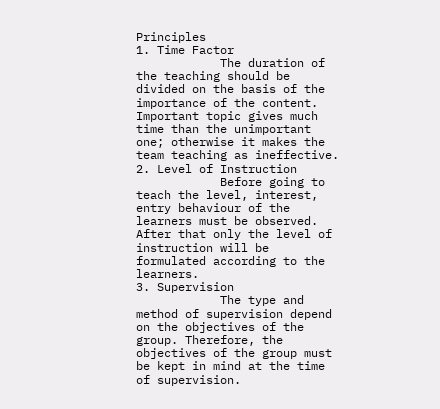Principles
1. Time Factor
            The duration of the teaching should be divided on the basis of the importance of the content. Important topic gives much time than the unimportant one; otherwise it makes the team teaching as ineffective.
2. Level of Instruction
            Before going to teach the level, interest, entry behaviour of the learners must be observed. After that only the level of instruction will be formulated according to the learners.
3. Supervision
            The type and method of supervision depend on the objectives of the group. Therefore, the objectives of the group must be kept in mind at the time of supervision.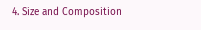4. Size and Composition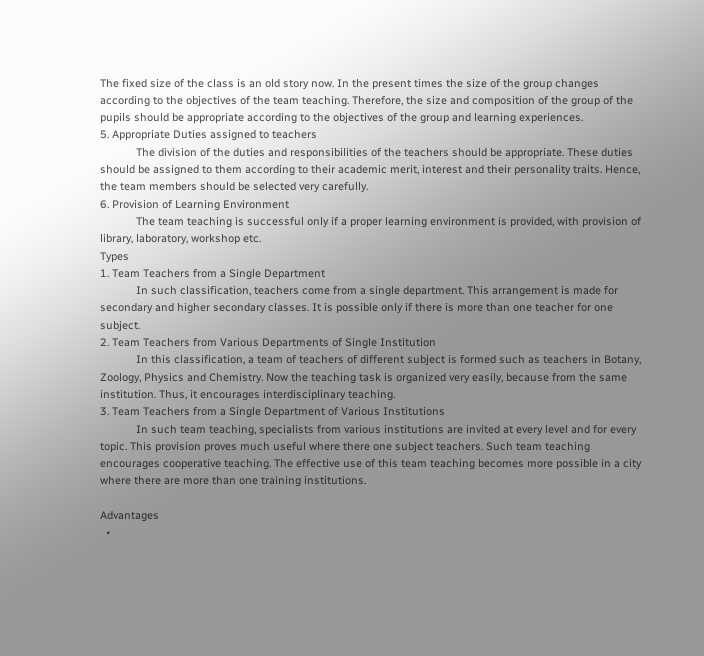The fixed size of the class is an old story now. In the present times the size of the group changes according to the objectives of the team teaching. Therefore, the size and composition of the group of the pupils should be appropriate according to the objectives of the group and learning experiences.
5. Appropriate Duties assigned to teachers
            The division of the duties and responsibilities of the teachers should be appropriate. These duties should be assigned to them according to their academic merit, interest and their personality traits. Hence, the team members should be selected very carefully.
6. Provision of Learning Environment
            The team teaching is successful only if a proper learning environment is provided, with provision of library, laboratory, workshop etc.
Types
1. Team Teachers from a Single Department
            In such classification, teachers come from a single department. This arrangement is made for secondary and higher secondary classes. It is possible only if there is more than one teacher for one subject.
2. Team Teachers from Various Departments of Single Institution
            In this classification, a team of teachers of different subject is formed such as teachers in Botany, Zoology, Physics and Chemistry. Now the teaching task is organized very easily, because from the same institution. Thus, it encourages interdisciplinary teaching.
3. Team Teachers from a Single Department of Various Institutions
            In such team teaching, specialists from various institutions are invited at every level and for every topic. This provision proves much useful where there one subject teachers. Such team teaching encourages cooperative teaching. The effective use of this team teaching becomes more possible in a city where there are more than one training institutions.

Advantages
  •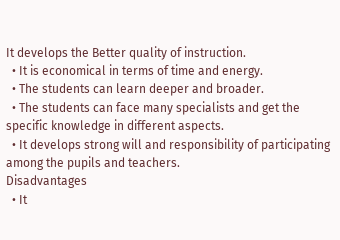It develops the Better quality of instruction.
  • It is economical in terms of time and energy.
  • The students can learn deeper and broader.
  • The students can face many specialists and get the specific knowledge in different aspects.
  • It develops strong will and responsibility of participating among the pupils and teachers.
Disadvantages
  • It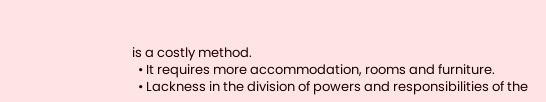is a costly method.
  • It requires more accommodation, rooms and furniture.
  • Lackness in the division of powers and responsibilities of the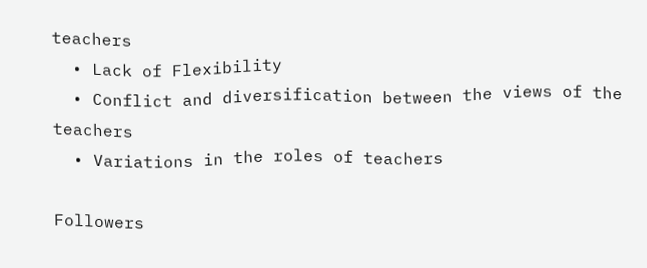teachers
  • Lack of Flexibility
  • Conflict and diversification between the views of the teachers
  • Variations in the roles of teachers

Followers